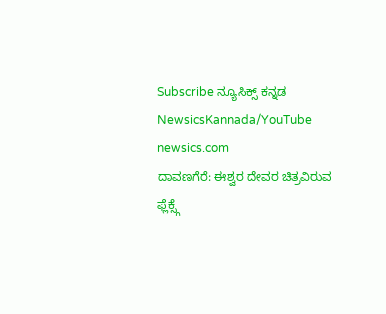Subscribe ನ್ಯೂಸಿಕ್ಸ್ ಕನ್ನಡ NewsicsKannada/YouTube
newsics.com
ದಾವಣಗೆರೆ: ಈಶ್ವರ ದೇವರ ಚಿತ್ರವಿರುವ ಫ್ಲೆಕ್ಸ್ಗೆ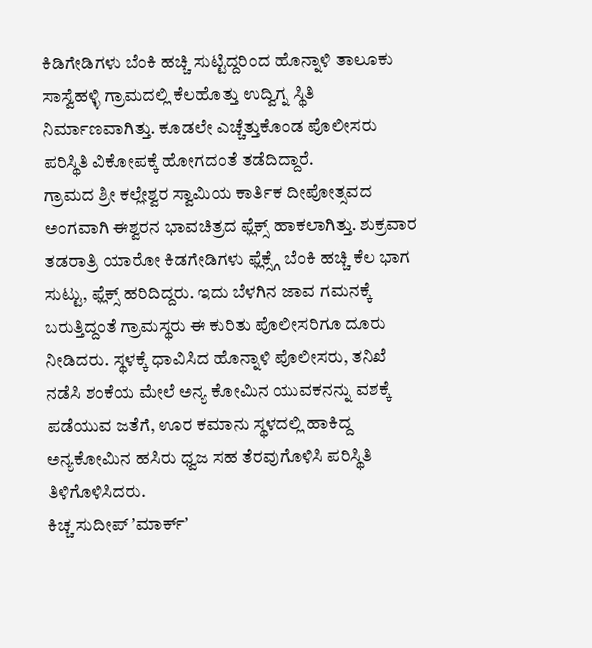ಕಿಡಿಗೇಡಿಗಳು ಬೆಂಕಿ ಹಚ್ಚಿ ಸುಟ್ಟಿದ್ದರಿಂದ ಹೊನ್ನಾಳಿ ತಾಲೂಕು ಸಾಸ್ವೆಹಳ್ಳಿ ಗ್ರಾಮದಲ್ಲಿ ಕೆಲಹೊತ್ತು ಉದ್ವಿಗ್ನ ಸ್ಥಿತಿ ನಿರ್ಮಾಣವಾಗಿತ್ತು. ಕೂಡಲೇ ಎಚ್ಚೆತ್ತುಕೊಂಡ ಪೊಲೀಸರು ಪರಿಸ್ಥಿತಿ ವಿಕೋಪಕ್ಕೆ ಹೋಗದಂತೆ ತಡೆದಿದ್ದಾರೆ.
ಗ್ರಾಮದ ಶ್ರೀ ಕಲ್ಲೇಶ್ವರ ಸ್ವಾಮಿಯ ಕಾರ್ತಿಕ ದೀಪೋತ್ಸವದ ಅಂಗವಾಗಿ ಈಶ್ವರನ ಭಾವಚಿತ್ರದ ಫ್ಲೆಕ್ಸ್ ಹಾಕಲಾಗಿತ್ತು. ಶುಕ್ರವಾರ ತಡರಾತ್ರಿ ಯಾರೋ ಕಿಡಗೇಡಿಗಳು ಫ್ಲೆಕ್ಸ್ಗೆ ಬೆಂಕಿ ಹಚ್ಚಿ ಕೆಲ ಭಾಗ ಸುಟ್ಟು, ಫ್ಲೆಕ್ಸ್ ಹರಿದಿದ್ದರು. ಇದು ಬೆಳಗಿನ ಜಾವ ಗಮನಕ್ಕೆ ಬರುತ್ತಿದ್ದಂತೆ ಗ್ರಾಮಸ್ಥರು ಈ ಕುರಿತು ಪೊಲೀಸರಿಗೂ ದೂರು ನೀಡಿದರು. ಸ್ಥಳಕ್ಕೆ ಧಾವಿಸಿದ ಹೊನ್ನಾಳಿ ಪೊಲೀಸರು, ತನಿಖೆ ನಡೆಸಿ ಶಂಕೆಯ ಮೇಲೆ ಅನ್ಯ ಕೋಮಿನ ಯುವಕನನ್ನು ವಶಕ್ಕೆ ಪಡೆಯುವ ಜತೆಗೆ, ಊರ ಕಮಾನು ಸ್ಥಳದಲ್ಲಿ ಹಾಕಿದ್ದ ಅನ್ಯಕೋಮಿನ ಹಸಿರು ಧ್ವಜ ಸಹ ತೆರವುಗೊಳಿಸಿ ಪರಿಸ್ಥಿತಿ ತಿಳಿಗೊಳಿಸಿದರು.
ಕಿಚ್ಚ ಸುದೀಪ್ ʼಮಾರ್ಕ್ʼ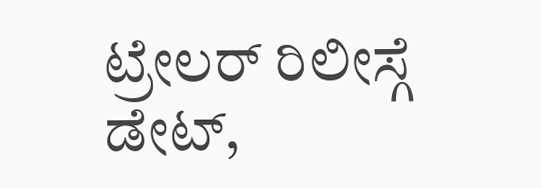ಟ್ರೇಲರ್ ರಿಲೀಸ್ಗೆ ಡೇಟ್,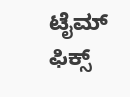ಟೈಮ್ ಫಿಕ್ಸ್